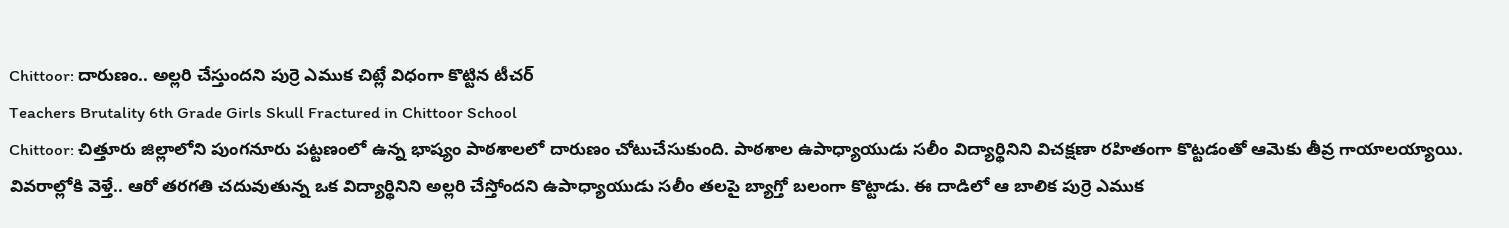Chittoor: దారుణం.. అల్లరి చేస్తుందని పుర్రె ఎముక చిట్లే విధంగా కొట్టిన టీచర్
Teachers Brutality 6th Grade Girls Skull Fractured in Chittoor School
Chittoor: చిత్తూరు జిల్లాలోని పుంగనూరు పట్టణంలో ఉన్న భాష్యం పాఠశాలలో దారుణం చోటుచేసుకుంది. పాఠశాల ఉపాధ్యాయుడు సలీం విద్యార్థినిని విచక్షణా రహితంగా కొట్టడంతో ఆమెకు తీవ్ర గాయాలయ్యాయి.
వివరాల్లోకి వెళ్తే.. ఆరో తరగతి చదువుతున్న ఒక విద్యార్థినిని అల్లరి చేస్తోందని ఉపాధ్యాయుడు సలీం తలపై బ్యాగ్తో బలంగా కొట్టాడు. ఈ దాడిలో ఆ బాలిక పుర్రె ఎముక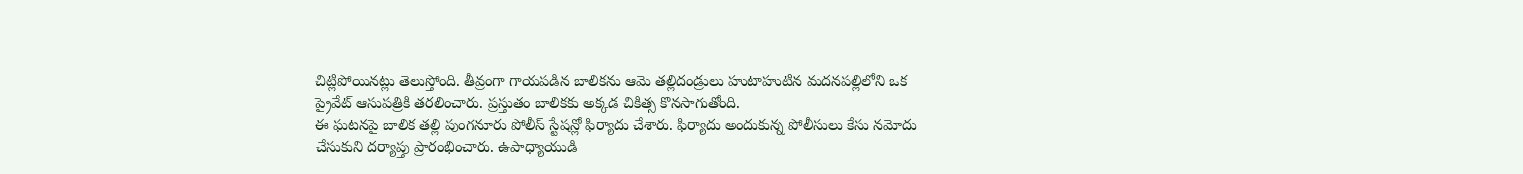చిట్లిపోయినట్లు తెలుస్తోంది. తీవ్రంగా గాయపడిన బాలికను ఆమె తల్లిదండ్రులు హుటాహుటిన మదనపల్లిలోని ఒక ప్రైవేట్ ఆసుపత్రికి తరలించారు. ప్రస్తుతం బాలికకు అక్కడ చికిత్స కొనసాగుతోంది.
ఈ ఘటనపై బాలిక తల్లి పుంగనూరు పోలీస్ స్టేషన్లో ఫిర్యాదు చేశారు. ఫిర్యాదు అందుకున్న పోలీసులు కేసు నమోదు చేసుకుని దర్యాప్తు ప్రారంభించారు. ఉపాధ్యాయుడి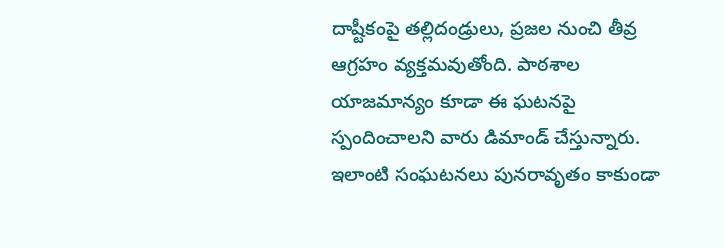దాష్టీకంపై తల్లిదండ్రులు, ప్రజల నుంచి తీవ్ర ఆగ్రహం వ్యక్తమవుతోంది. పాఠశాల యాజమాన్యం కూడా ఈ ఘటనపై స్పందించాలని వారు డిమాండ్ చేస్తున్నారు. ఇలాంటి సంఘటనలు పునరావృతం కాకుండా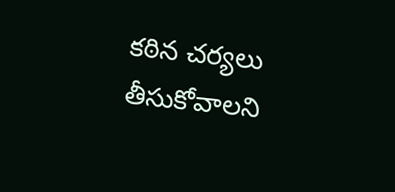కఠిన చర్యలు తీసుకోవాలని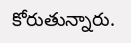కోరుతున్నారు.